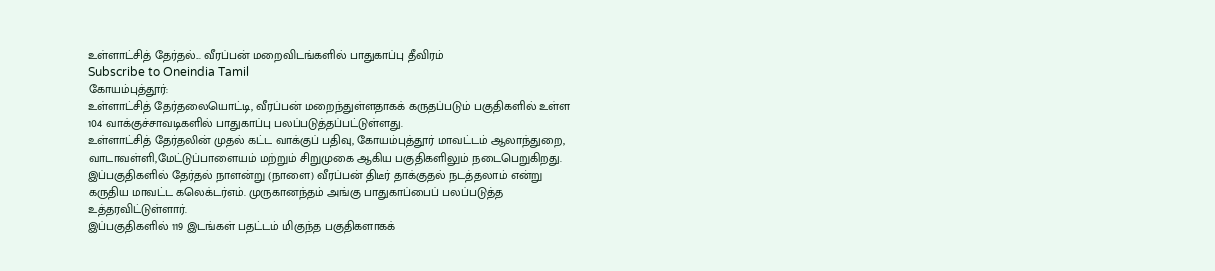உள்ளாட்சித் தேர்தல்... வீரப்பன் மறைவிடங்களில் பாதுகாப்பு தீவிரம்
Subscribe to Oneindia Tamil
கோயம்புத்தூர்:
உள்ளாட்சித் தேர்தலையொட்டி, வீரப்பன் மறைந்துள்ளதாகக் கருதப்படும் பகுதிகளில் உள்ள 104 வாக்குச்சாவடிகளில் பாதுகாப்பு பலப்படுத்தப்பட்டுள்ளது.
உள்ளாட்சித் தேர்தலின் முதல் கட்ட வாக்குப் பதிவு, கோயம்புத்தூர் மாவட்டம் ஆலாந்துறை, வாடாவள்ளி,மேட்டுப்பாளையம் மற்றும் சிறுமுகை ஆகிய பகுதிகளிலும் நடைபெறுகிறது.
இப்பகுதிகளில் தேர்தல் நாளன்று (நாளை) வீரப்பன் திடீர் தாக்குதல் நடத்தலாம் என்று கருதிய மாவட்ட கலெக்டர்எம். முருகானந்தம் அங்கு பாதுகாப்பைப் பலப்படுத்த உத்தரவிட்டுள்ளார்.
இப்பகுதிகளில் 119 இடங்கள் பதட்டம் மிகுந்த பகுதிகளாகக்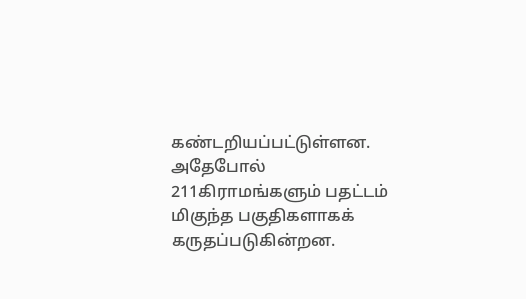கண்டறியப்பட்டுள்ளன. அதேபோல் 211கிராமங்களும் பதட்டம் மிகுந்த பகுதிகளாகக் கருதப்படுகின்றன.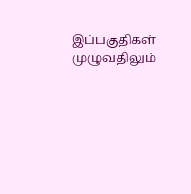இப்பகுதிகள் முழுவதிலும்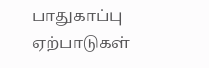பாதுகாப்பு ஏற்பாடுகள்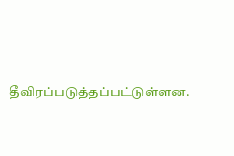தீவிரப்படுத்தப்பட்டுள்ளன.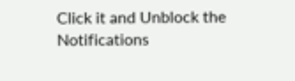Click it and Unblock the Notifications